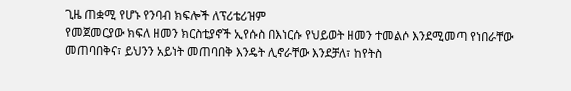ጊዜ ጠቋሚ የሆኑ የንባብ ክፍሎች ለፕሪቴሪዝም
የመጀመርያው ክፍለ ዘመን ክርስቲያኖች ኢየሱስ በእነርሱ የህይወት ዘመን ተመልሶ እንደሚመጣ የነበራቸው መጠባበቅና፣ ይህንን አይነት መጠባበቅ እንዴት ሊኖራቸው እንደቻለ፣ ከየትስ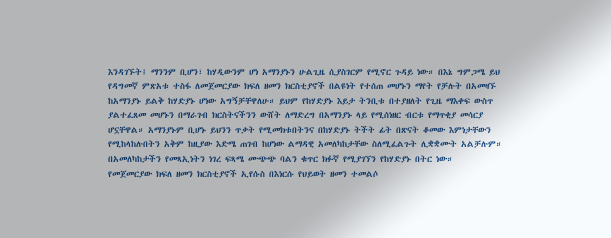እንዳገኙት፤ ማንንም ቢሆን፣ ከሃዲውንም ሆነ አማንያኑን ሁልጊዜ ሲያስገርም የሚኖር ጉዳይ ነው። በእኔ ግምጋሜ ይህ የዳግመኛ ምጽአቱ ተስፋ ለመጀመርያው ክፍለ ዘመን ክርስቲያኖች በልዩነት የተሰጠ መሆኑን ማየት የቻሉት በአመዛኙ ከአማንያኑ ይልቅ ከሃድያኑ ሆነው አግኝቻቸዋለሁ። ይህም የከሃድያኑ እይታ ትንቢቱ በተያዘለት የጊዜ ማእቀፍ ውስጥ ያልተፈጸመ መሆኑን በማራገብ ክርስትናችንን ውሸት ለማድረግ በአማንያኑ ላይ የሚሰነዘር ብርቱ የማጥቂያ መሳርያ ሆኗቸዋል። አማንያኑም ቢሆኑ ይህንን ጥቃት የሚመክቱበትንና በከሃድያኑ ትችት ፊት በጽናት ቆመው እምነታቸውን የሚከላከሉበትን አቅም ከዚያው እድሜ ጠገብ ከሆነው ልማዳዊ አመለካከታቸው ስለሚፈልጉት ሊቋቋሙት አልቻሉም። በአመለካከታችን የመጻኢነትን ነገረ ፍጻሜ ሙጭጭ ባልን ቁጥር ክፉኛ የሚያገኘን የከሃድያኑ በትር ነው።
የመጀመርያው ክፍለ ዘመን ክርስቲያኖች ኢየሱስ በእነርሱ የህይወት ዘመን ተመልሶ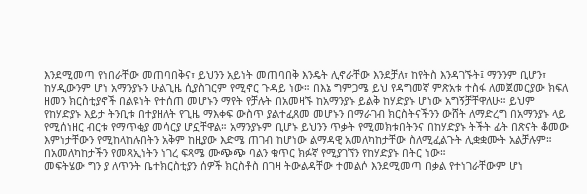እንደሚመጣ የነበራቸው መጠባበቅና፣ ይህንን አይነት መጠባበቅ እንዴት ሊኖራቸው እንደቻለ፣ ከየትስ እንዳገኙት፤ ማንንም ቢሆን፣ ከሃዲውንም ሆነ አማንያኑን ሁልጊዜ ሲያስገርም የሚኖር ጉዳይ ነው። በእኔ ግምጋሜ ይህ የዳግመኛ ምጽአቱ ተስፋ ለመጀመርያው ክፍለ ዘመን ክርስቲያኖች በልዩነት የተሰጠ መሆኑን ማየት የቻሉት በአመዛኙ ከአማንያኑ ይልቅ ከሃድያኑ ሆነው አግኝቻቸዋለሁ። ይህም የከሃድያኑ እይታ ትንቢቱ በተያዘለት የጊዜ ማእቀፍ ውስጥ ያልተፈጸመ መሆኑን በማራገብ ክርስትናችንን ውሸት ለማድረግ በአማንያኑ ላይ የሚሰነዘር ብርቱ የማጥቂያ መሳርያ ሆኗቸዋል። አማንያኑም ቢሆኑ ይህንን ጥቃት የሚመክቱበትንና በከሃድያኑ ትችት ፊት በጽናት ቆመው እምነታቸውን የሚከላከሉበትን አቅም ከዚያው እድሜ ጠገብ ከሆነው ልማዳዊ አመለካከታቸው ስለሚፈልጉት ሊቋቋሙት አልቻሉም። በአመለካከታችን የመጻኢነትን ነገረ ፍጻሜ ሙጭጭ ባልን ቁጥር ክፉኛ የሚያገኘን የከሃድያኑ በትር ነው።
መፍትሄው ግን ያ ለጥንት ቤተክርስቲያን ሰዎች ክርስቶስ በገዛ ትውልዳቸው ተመልሶ እንደሚመጣ በቃል የተነገራቸውም ሆነ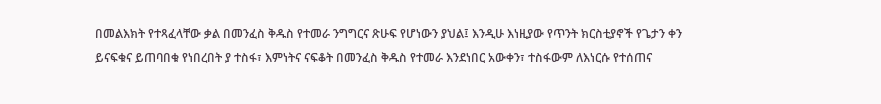በመልእክት የተጻፈላቸው ቃል በመንፈስ ቅዱስ የተመራ ንግግርና ጽሁፍ የሆነውን ያህል፤ እንዲሁ እነዚያው የጥንት ክርስቲያኖች የጌታን ቀን ይናፍቁና ይጠባበቁ የነበረበት ያ ተስፋ፣ እምነትና ናፍቆት በመንፈስ ቅዱስ የተመራ እንደነበር አውቀን፣ ተስፋውም ለእነርሱ የተሰጠና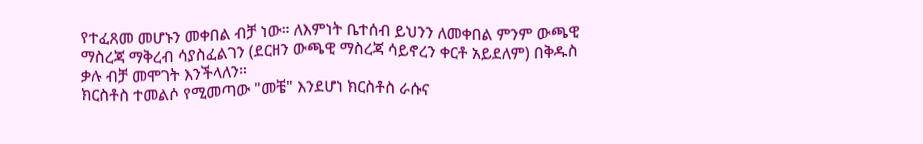የተፈጸመ መሆኑን መቀበል ብቻ ነው። ለእምነት ቤተሰብ ይህንን ለመቀበል ምንም ውጫዊ ማስረጃ ማቅረብ ሳያስፈልገን (ደርዘን ውጫዊ ማስረጃ ሳይኖረን ቀርቶ አይደለም) በቅዱስ ቃሉ ብቻ መሞገት እንችላለን።
ክርስቶስ ተመልሶ የሚመጣው "መቼ" እንደሆነ ክርስቶስ ራሱና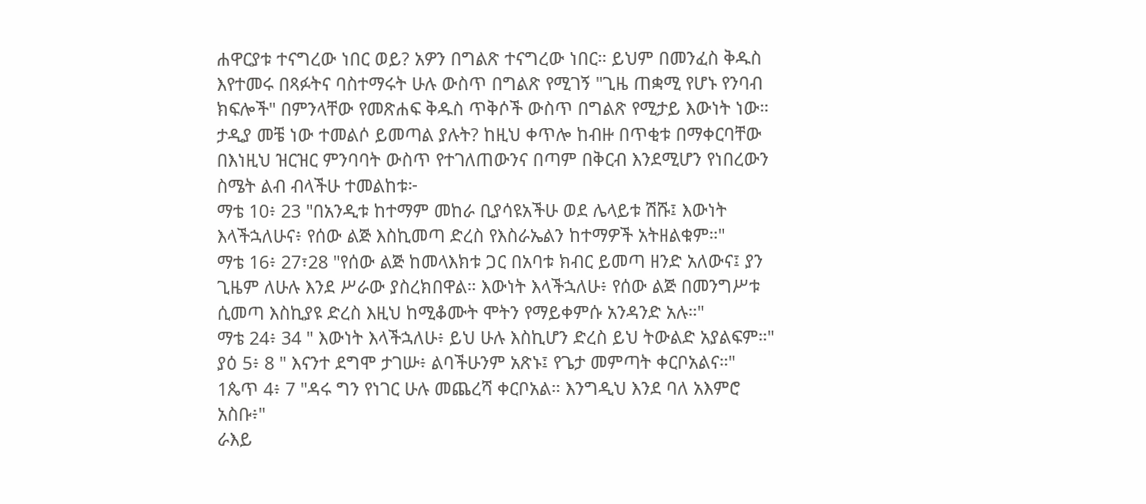ሐዋርያቱ ተናግረው ነበር ወይ? አዎን በግልጽ ተናግረው ነበር። ይህም በመንፈስ ቅዱስ እየተመሩ በጻፉትና ባስተማሩት ሁሉ ውስጥ በግልጽ የሚገኝ "ጊዜ ጠቋሚ የሆኑ የንባብ ክፍሎች" በምንላቸው የመጽሐፍ ቅዱስ ጥቅሶች ውስጥ በግልጽ የሚታይ እውነት ነው። ታዲያ መቼ ነው ተመልሶ ይመጣል ያሉት? ከዚህ ቀጥሎ ከብዙ በጥቂቱ በማቀርባቸው በእነዚህ ዝርዝር ምንባባት ውስጥ የተገለጠውንና በጣም በቅርብ እንደሚሆን የነበረውን ስሜት ልብ ብላችሁ ተመልከቱ፦
ማቴ 10፥ 23 "በአንዲቱ ከተማም መከራ ቢያሳዩአችሁ ወደ ሌላይቱ ሽሹ፤ እውነት እላችኋለሁና፥ የሰው ልጅ እስኪመጣ ድረስ የእስራኤልን ከተማዎች አትዘልቁም።"
ማቴ 16፥ 27፣28 "የሰው ልጅ ከመላእክቱ ጋር በአባቱ ክብር ይመጣ ዘንድ አለውና፤ ያን ጊዜም ለሁሉ እንደ ሥራው ያስረክበዋል። እውነት እላችኋለሁ፥ የሰው ልጅ በመንግሥቱ ሲመጣ እስኪያዩ ድረስ እዚህ ከሚቆሙት ሞትን የማይቀምሱ አንዳንድ አሉ።"
ማቴ 24፥ 34 " እውነት እላችኋለሁ፥ ይህ ሁሉ እስኪሆን ድረስ ይህ ትውልድ አያልፍም።"
ያዕ 5፥ 8 " እናንተ ደግሞ ታገሡ፥ ልባችሁንም አጽኑ፤ የጌታ መምጣት ቀርቦአልና።"
1ጴጥ 4፥ 7 "ዳሩ ግን የነገር ሁሉ መጨረሻ ቀርቦአል። እንግዲህ እንደ ባለ አእምሮ አስቡ፥"
ራእይ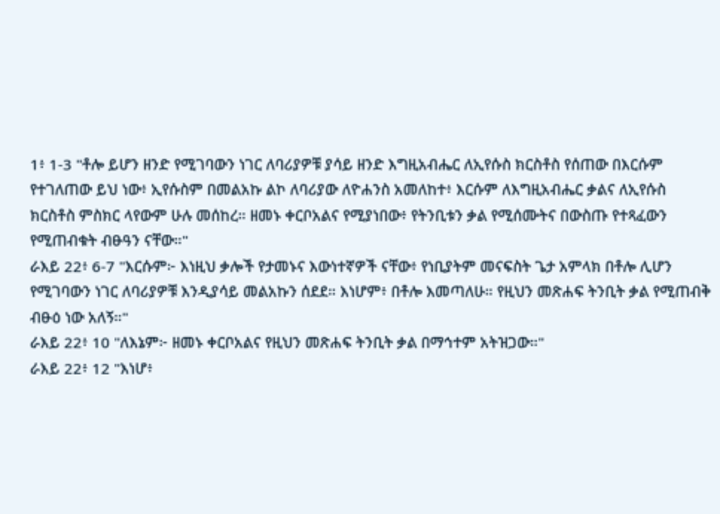1፥ 1-3 "ቶሎ ይሆን ዘንድ የሚገባውን ነገር ለባሪያዎቹ ያሳይ ዘንድ እግዚአብሔር ለኢየሱስ ክርስቶስ የሰጠው በእርሱም የተገለጠው ይህ ነው፥ ኢየሱስም በመልአኩ ልኮ ለባሪያው ለዮሐንስ አመለከተ፥ እርሱም ለእግዚአብሔር ቃልና ለኢየሱስ ክርስቶስ ምስክር ላየውም ሁሉ መሰከረ። ዘመኑ ቀርቦአልና የሚያነበው፥ የትንቢቱን ቃል የሚሰሙትና በውስጡ የተጻፈውን የሚጠብቁት ብፁዓን ናቸው።"
ራእይ 22፥ 6-7 "እርሱም፦ እነዚህ ቃሎች የታመኑና እውነተኛዎች ናቸው፥ የነቢያትም መናፍስት ጌታ አምላክ በቶሎ ሊሆን የሚገባውን ነገር ለባሪያዎቹ እንዲያሳይ መልአኩን ሰደደ። እነሆም፥ በቶሎ እመጣለሁ። የዚህን መጽሐፍ ትንቢት ቃል የሚጠብቅ ብፁዕ ነው አለኝ።"
ራእይ 22፥ 10 "ለእኔም፦ ዘመኑ ቀርቦአልና የዚህን መጽሐፍ ትንቢት ቃል በማኅተም አትዝጋው።"
ራእይ 22፥ 12 "እነሆ፥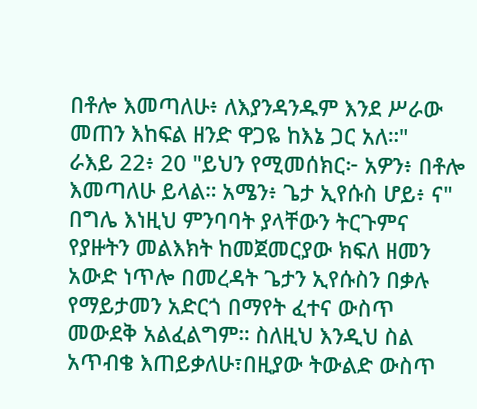በቶሎ እመጣለሁ፥ ለእያንዳንዱም እንደ ሥራው መጠን እከፍል ዘንድ ዋጋዬ ከእኔ ጋር አለ።"
ራእይ 22፥ 20 "ይህን የሚመሰክር፦ አዎን፥ በቶሎ እመጣለሁ ይላል። አሜን፥ ጌታ ኢየሱስ ሆይ፥ ና"
በግሌ እነዚህ ምንባባት ያላቸውን ትርጉምና የያዙትን መልእክት ከመጀመርያው ክፍለ ዘመን አውድ ነጥሎ በመረዳት ጌታን ኢየሱስን በቃሉ የማይታመን አድርጎ በማየት ፈተና ውስጥ መውደቅ አልፈልግም። ስለዚህ እንዲህ ስል አጥብቄ እጠይቃለሁ፣በዚያው ትውልድ ውስጥ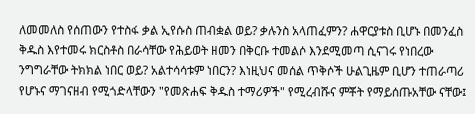ለመመለስ የሰጠውን የተስፋ ቃል ኢየሱስ ጠብቋል ወይ? ቃሉንስ አላጠፈምን? ሐዋርያቱስ ቢሆኑ በመንፈስ ቅዱስ እየተመሩ ክርስቶስ በራሳቸው የሕይወት ዘመን በቅርቡ ተመልሶ እንደሚመጣ ሲናገሩ የነበረው ንግግራቸው ትክክል ነበር ወይ? አልተሳሳቱም ነበርን? እነዚህና መሰል ጥቅሶች ሁልጊዜም ቢሆን ተጠራጣሪ የሆኑና ማገናዘብ የሚጎድላቸውን "የመጽሐፍ ቅዱስ ተማሪዎች" የሚረብሹና ምቾት የማይሰጡአቸው ናቸው፤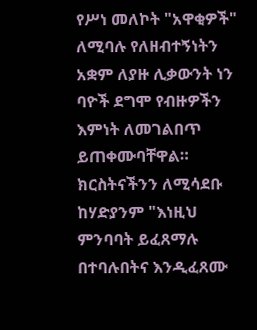የሥነ መለኮት "አዋቂዎች" ለሚባሉ የለዘብተኝነትን አቋም ለያዙ ሊቃውንት ነን ባዮች ደግሞ የብዙዎችን እምነት ለመገልበጥ ይጠቀሙባቸዋል። ክርስትናችንን ለሚሳደቡ ከሃድያንም "እነዚህ ምንባባት ይፈጸማሉ በተባሉበትና እንዲፈጸሙ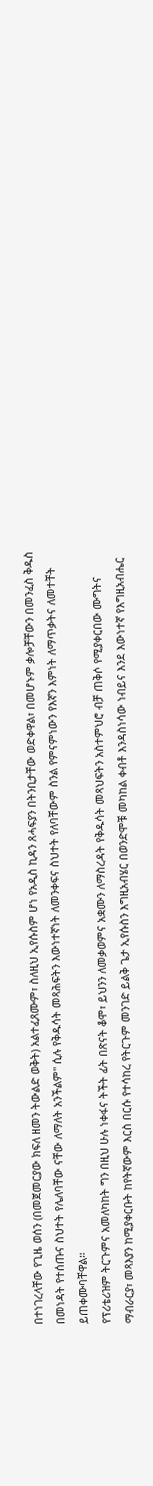በተነገረላቸው የጊዜ ወሰን (በመጀመርያው ክፍለ ዘመን ትውልድ ወቅት) አልተፈጸሙም፣ ስለዚህ ኢየሱስም ሆነ የአዲስ ኪዳን ጸሓፍያን በትንቢታቸው ወድቀዋል፣ በመሆኑም ቃሎቻቸውን በመንፈስ ቅዱስ በመነዳት የተሰጡና ስህተት የሌለባቸው ናቸው ለማለት አንችልም" ሲሉ የቅዱሳት መጻሕፍትን እውነተኛነት ለመንቀፍና ስህተት የለባቸውም ስንል የምናምነውን የእኛን እምነት ለማጥቃትና ለመተቸት ይጠቀሙባቸዋል።
የፕሪቴሪዝም ትርጉምና አመለካከት ግን በዚህ ሁሉ ነቀፋና ትችት ፊት በጽናት ቆሞ፣ ይህንን ለመቃወምና አቋሙን ለማስረዳት የቅዱሳት መጻህፍትን አስተምህሮ ብቻ ጠቅሶ የሚያቀርበው ሙግትና ማብራርያ፣ መጻእያን ከሚያቀርቡት ከየትኛውም እርስ በርሱ የተሳከረ የትርጉም መንገድ ይልቅ ጌታ ኢየሱስን እግዚአብሄር በወንድሞቹ መካከል ቀብቶ እንዳስነሳው ነብይና እንደ እውነተኛ የእግዚአብሔር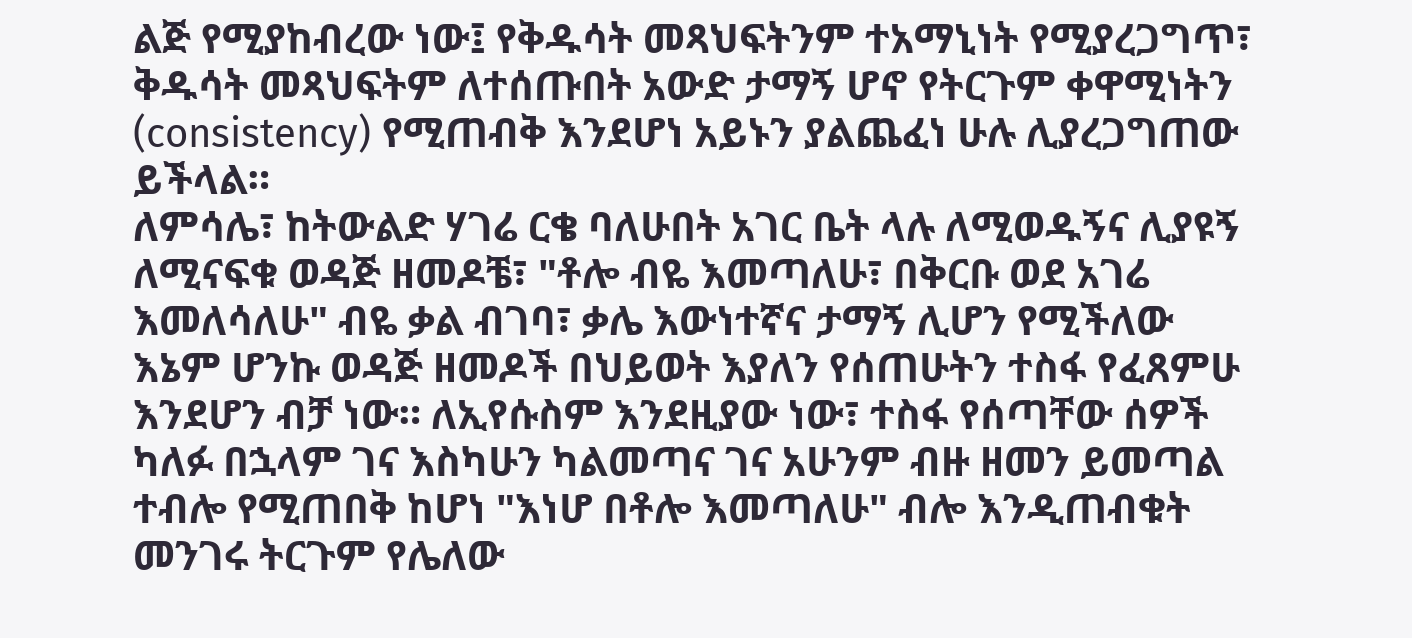ልጅ የሚያከብረው ነው፤ የቅዱሳት መጻህፍትንም ተአማኒነት የሚያረጋግጥ፣ ቅዱሳት መጻህፍትም ለተሰጡበት አውድ ታማኝ ሆኖ የትርጉም ቀዋሚነትን (consistency) የሚጠብቅ እንደሆነ አይኑን ያልጨፈነ ሁሉ ሊያረጋግጠው ይችላል።
ለምሳሌ፣ ከትውልድ ሃገሬ ርቄ ባለሁበት አገር ቤት ላሉ ለሚወዱኝና ሊያዩኝ ለሚናፍቁ ወዳጅ ዘመዶቼ፣ "ቶሎ ብዬ እመጣለሁ፣ በቅርቡ ወደ አገሬ እመለሳለሁ" ብዬ ቃል ብገባ፣ ቃሌ እውነተኛና ታማኝ ሊሆን የሚችለው እኔም ሆንኩ ወዳጅ ዘመዶች በህይወት እያለን የሰጠሁትን ተስፋ የፈጸምሁ እንደሆን ብቻ ነው። ለኢየሱስም እንደዚያው ነው፣ ተስፋ የሰጣቸው ሰዎች ካለፉ በኋላም ገና እስካሁን ካልመጣና ገና አሁንም ብዙ ዘመን ይመጣል ተብሎ የሚጠበቅ ከሆነ "እነሆ በቶሎ እመጣለሁ" ብሎ እንዲጠብቁት መንገሩ ትርጉም የሌለው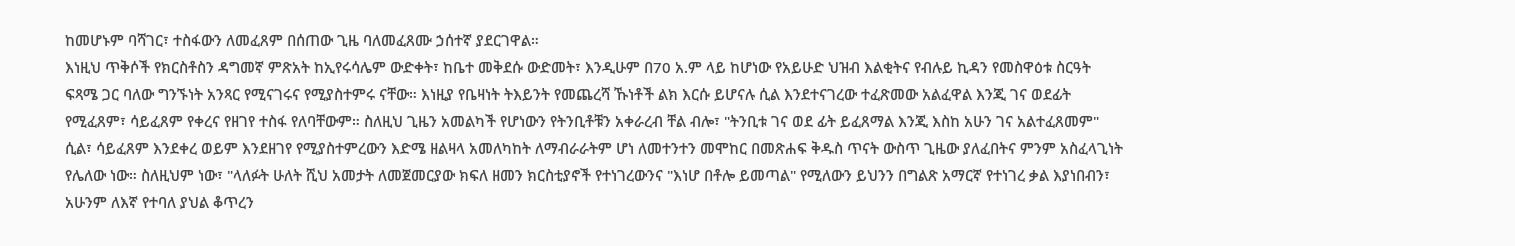ከመሆኑም ባሻገር፣ ተስፋውን ለመፈጸም በሰጠው ጊዜ ባለመፈጸሙ ኃሰተኛ ያደርገዋል።
እነዚህ ጥቅሶች የክርስቶስን ዳግመኛ ምጽአት ከኢየሩሳሌም ውድቀት፣ ከቤተ መቅደሱ ውድመት፣ እንዲሁም በ70 አ.ም ላይ ከሆነው የአይሁድ ህዝብ እልቂትና የብሉይ ኪዳን የመስዋዕቱ ስርዓት ፍጻሜ ጋር ባለው ግንኙነት አንጻር የሚናገሩና የሚያስተምሩ ናቸው። እነዚያ የቤዛነት ትእይንት የመጨረሻ ኹነቶች ልክ እርሱ ይሆናሉ ሲል እንደተናገረው ተፈጽመው አልፈዋል እንጂ ገና ወደፊት የሚፈጸም፣ ሳይፈጸም የቀረና የዘገየ ተስፋ የለባቸውም። ስለዚህ ጊዜን አመልካች የሆነውን የትንቢቶቹን አቀራረብ ቸል ብሎ፣ "ትንቢቱ ገና ወደ ፊት ይፈጸማል እንጂ እስከ አሁን ገና አልተፈጸመም" ሲል፣ ሳይፈጸም እንደቀረ ወይም እንደዘገየ የሚያስተምረውን እድሜ ዘልዛላ አመለካከት ለማብራራትም ሆነ ለመተንተን መሞከር በመጽሐፍ ቅዱስ ጥናት ውስጥ ጊዜው ያለፈበትና ምንም አስፈላጊነት የሌለው ነው። ስለዚህም ነው፣ "ላለፉት ሁለት ሺህ አመታት ለመጀመርያው ክፍለ ዘመን ክርስቲያኖች የተነገረውንና "እነሆ በቶሎ ይመጣል" የሚለውን ይህንን በግልጽ አማርኛ የተነገረ ቃል እያነበብን፣ አሁንም ለእኛ የተባለ ያህል ቆጥረን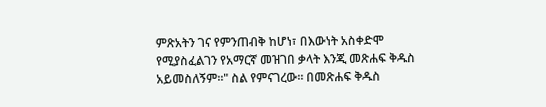ምጽአትን ገና የምንጠብቅ ከሆነ፣ በእውነት አስቀድሞ የሚያስፈልገን የአማርኛ መዝገበ ቃላት እንጂ መጽሐፍ ቅዱስ አይመስለኝም።" ስል የምናገረው። በመጽሐፍ ቅዱስ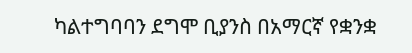ካልተግባባን ደግሞ ቢያንስ በአማርኛ የቋንቋ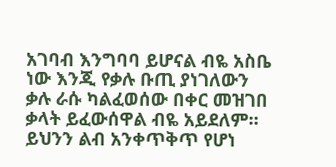አገባብ እንግባባ ይሆናል ብዬ አስቤ ነው እንጂ የቃሉ ቡጢ ያነገለውን ቃሉ ራሱ ካልፈወሰው በቀር መዝገበ ቃላት ይፈውሰዋል ብዬ አይደለም።
ይህንን ልብ አንቀጥቅጥ የሆነ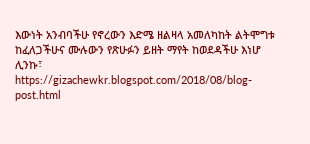እውነት አንብባችሁ የኖረውን እድሜ ዘልዛላ አመለካከት ልትሞግቱ ከፈለጋችሁና ሙሉውን የጽሁፉን ይዘት ማየት ከወደዳችሁ እነሆ ሊንኩ፣
https://gizachewkr.blogspot.com/2018/08/blog-post.html